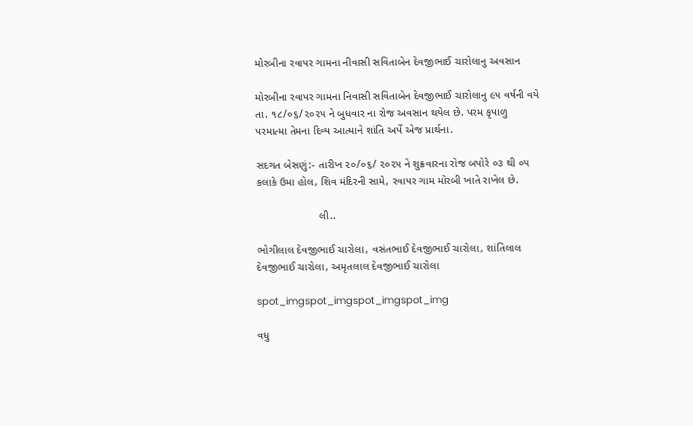મોરબીના રવાપર ગામના નીવાસી સવિતાબેન દેવજીભાઈ ચારોલાનુ અવસાન

મોરબીના રવાપર ગામના નિવાસી સવિતાબેન દેવજીભાઈ ચારોલાનુ ૯૫ વર્ષની વયે તા. ૧૮/૦૬/૨૦૨૫ ને બુધવાર ના રોજ અવસાન થયેલ છે. પરમ કૃપાળુ પરમાત્મા તેમના દિવ્ય આત્માને શાંતિ અર્પે એજ પ્રાર્થના.

સદગત બેસણું:- તારીખ ૨૦/૦૬/ ૨૦૨૫ ને શુક્રવારના રોજ બપોરે ૦૩ થી ૦૫ કલાકે ઉમા હોલ, શિવ મંદિરની સામે, રવાપર ગામ મોરબી ખાતે રાખેલ છે.

                     લી..

ભોગીલાલ દેવજીભાઈ ચારોલા, વસંતભાઈ દેવજીભાઈ ચારોલા, શાંતિલાલ દેવજીભાઈ ચારોલા, અમૃતલાલ દેવજીભાઈ ચારોલા

spot_imgspot_imgspot_imgspot_img

વધુ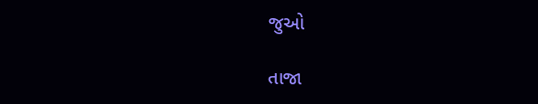જુઓ

તાજા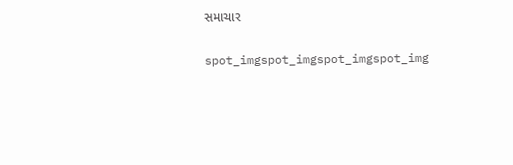સમાચાર

spot_imgspot_imgspot_imgspot_img